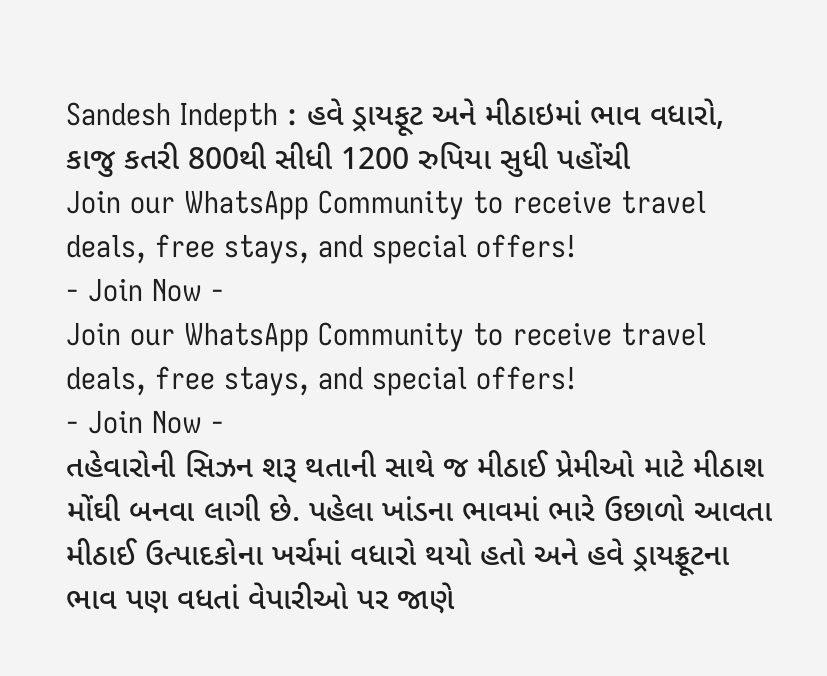Sandesh Indepth : હવે ડ્રાયફૂટ અને મીઠાઇમાં ભાવ વધારો, કાજુ કતરી 800થી સીધી 1200 રુપિયા સુધી પહોંચી
Join our WhatsApp Community to receive travel deals, free stays, and special offers!
- Join Now -
Join our WhatsApp Community to receive travel deals, free stays, and special offers!
- Join Now -
તહેવારોની સિઝન શરૂ થતાની સાથે જ મીઠાઈ પ્રેમીઓ માટે મીઠાશ મોંઘી બનવા લાગી છે. પહેલા ખાંડના ભાવમાં ભારે ઉછાળો આવતા મીઠાઈ ઉત્પાદકોના ખર્ચમાં વધારો થયો હતો અને હવે ડ્રાયફ્રૂટના ભાવ પણ વધતાં વેપારીઓ પર જાણે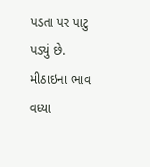પડતા પર પાટુ પડ્યું છે.
મીઠાઇના ભાવ વધ્યા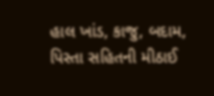હાલ ખાંડ, કાજુ, બદામ, પિસ્તા સહિતની મીઠાઈ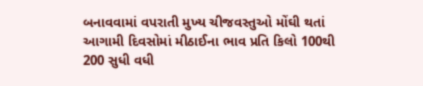બનાવવામાં વપરાતી મુખ્ય ચીજવસ્તુઓ મોંઘી થતાં આગામી દિવસોમાં મીઠાઈના ભાવ પ્રતિ કિલો 100થી 200 સુધી વધી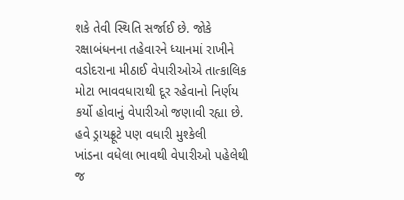શકે તેવી સ્થિતિ સર્જાઈ છે. જોકે રક્ષાબંધનના તહેવારને ધ્યાનમાં રાખીને વડોદરાના મીઠાઈ વેપારીઓએ તાત્કાલિક મોટા ભાવવધારાથી દૂર રહેવાનો નિર્ણય કર્યો હોવાનું વેપારીઓ જણાવી રહ્યા છે.
હવે ડ્રાયફ્રૂટે પણ વધારી મુશ્કેલી
ખાંડના વધેલા ભાવથી વેપારીઓ પહેલેથી જ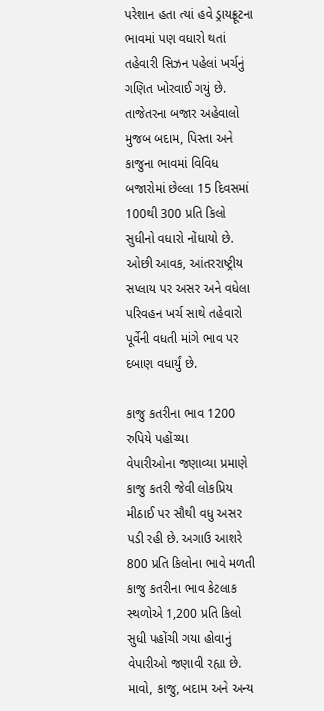પરેશાન હતા ત્યાં હવે ડ્રાયફ્રૂટના ભાવમાં પણ વધારો થતાં તહેવારી સિઝન પહેલાં ખર્ચનું ગણિત ખોરવાઈ ગયું છે. તાજેતરના બજાર અહેવાલો મુજબ બદામ, પિસ્તા અને કાજુના ભાવમાં વિવિધ બજારોમાં છેલ્લા 15 દિવસમાં 100થી 300 પ્રતિ કિલો સુધીનો વધારો નોંધાયો છે. ઓછી આવક, આંતરરાષ્ટ્રીય સપ્લાય પર અસર અને વધેલા પરિવહન ખર્ચ સાથે તહેવારો પૂર્વેની વધતી માંગે ભાવ પર દબાણ વધાર્યું છે.

કાજુ કતરીના ભાવ 1200 રુપિયે પહોંચ્યા
વેપારીઓના જણાવ્યા પ્રમાણે કાજુ કતરી જેવી લોકપ્રિય મીઠાઈ પર સૌથી વધુ અસર પડી રહી છે. અગાઉ આશરે 800 પ્રતિ કિલોના ભાવે મળતી કાજુ કતરીના ભાવ કેટલાક સ્થળોએ 1,200 પ્રતિ કિલો સુધી પહોંચી ગયા હોવાનું વેપારીઓ જણાવી રહ્યા છે. માવો, કાજુ, બદામ અને અન્ય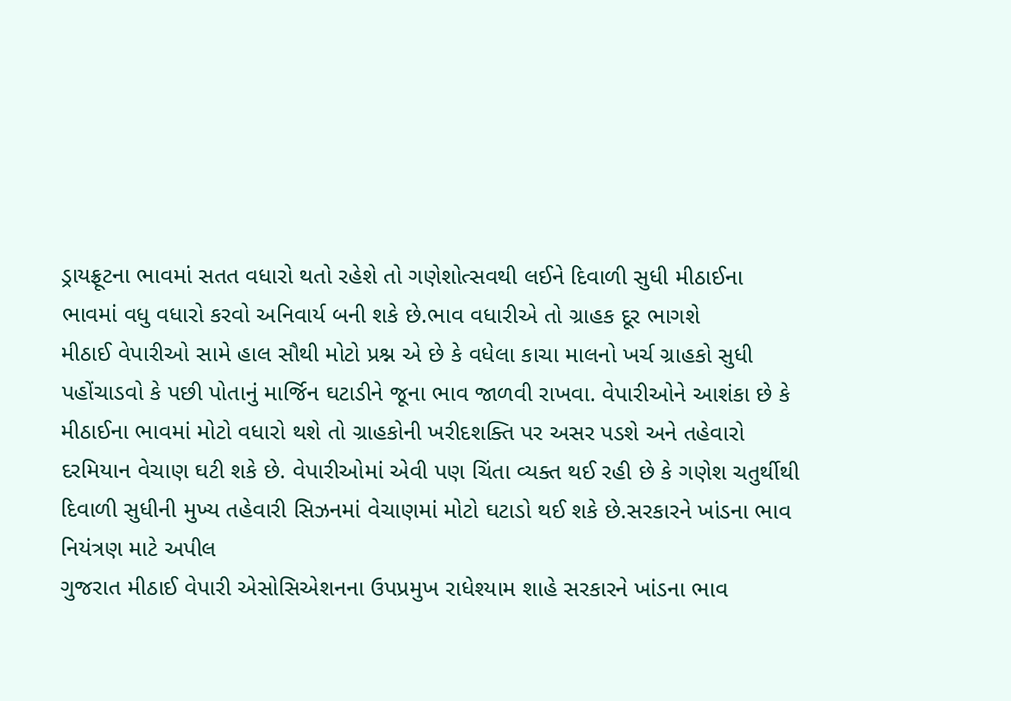ડ્રાયફ્રૂટના ભાવમાં સતત વધારો થતો રહેશે તો ગણેશોત્સવથી લઈને દિવાળી સુધી મીઠાઈના ભાવમાં વધુ વધારો કરવો અનિવાર્ય બની શકે છે.ભાવ વધારીએ તો ગ્રાહક દૂર ભાગશે
મીઠાઈ વેપારીઓ સામે હાલ સૌથી મોટો પ્રશ્ન એ છે કે વધેલા કાચા માલનો ખર્ચ ગ્રાહકો સુધી પહોંચાડવો કે પછી પોતાનું માર્જિન ઘટાડીને જૂના ભાવ જાળવી રાખવા. વેપારીઓને આશંકા છે કે મીઠાઈના ભાવમાં મોટો વધારો થશે તો ગ્રાહકોની ખરીદશક્તિ પર અસર પડશે અને તહેવારો દરમિયાન વેચાણ ઘટી શકે છે. વેપારીઓમાં એવી પણ ચિંતા વ્યક્ત થઈ રહી છે કે ગણેશ ચતુર્થીથી દિવાળી સુધીની મુખ્ય તહેવારી સિઝનમાં વેચાણમાં મોટો ઘટાડો થઈ શકે છે.સરકારને ખાંડના ભાવ નિયંત્રણ માટે અપીલ
ગુજરાત મીઠાઈ વેપારી એસોસિએશનના ઉપપ્રમુખ રાધેશ્યામ શાહે સરકારને ખાંડના ભાવ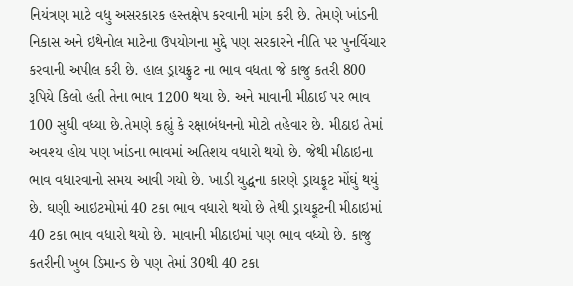નિયંત્રણ માટે વધુ અસરકારક હસ્તક્ષેપ કરવાની માંગ કરી છે. તેમણે ખાંડની નિકાસ અને ઇથેનોલ માટેના ઉપયોગના મુદ્દે પણ સરકારને નીતિ પર પુનર્વિચાર કરવાની અપીલ કરી છે. હાલ ડ્રાયફ્રુટ ના ભાવ વધતા જે કાજુ કતરી 800 રૂપિયે કિલો હતી તેના ભાવ 1200 થયા છે. અને માવાની મીઠાઈ પર ભાવ 100 સુધી વધ્યા છે.તેમણે કહ્યું કે રક્ષાબંધનનો મોટો તહેવાર છે. મીઠાઇ તેમાં અવશ્ય હોય પણ ખાંડના ભાવમાં અતિશય વધારો થયો છે. જેથી મીઠાઇના ભાવ વધારવાનો સમય આવી ગયો છે. ખાડી યુદ્ધના કારણે ડ્રાયફૂટ મોંઘું થયું છે. ઘણી આઇટમોમાં 40 ટકા ભાવ વધારો થયો છે તેથી ડ્રાયફૂટની મીઠાઇમાં 40 ટકા ભાવ વધારો થયો છે. માવાની મીઠાઇમાં પણ ભાવ વધ્યો છે. કાજુ કતરીની ખુબ ડિમાન્ડ છે પણ તેમાં 30થી 40 ટકા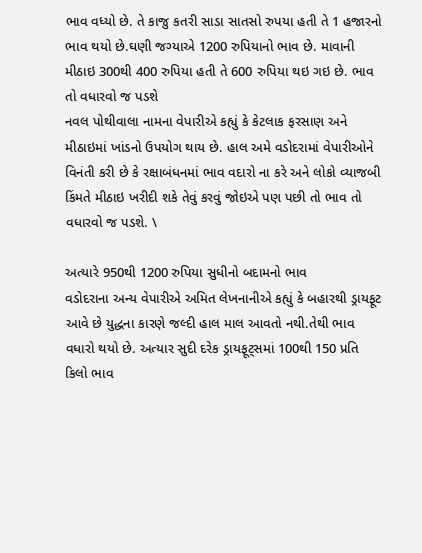ભાવ વધ્યો છે. તે કાજુ કતરી સાડા સાતસો રુપયા હતી તે 1 હજારનો ભાવ થયો છે.ઘણી જગ્યાએ 1200 રુપિયાનો ભાવ છે. માવાની મીઠાઇ 300થી 400 રુપિયા હતી તે 600 રુપિયા થઇ ગઇ છે. ભાવ તો વધારવો જ પડશે
નવલ પોથીવાલા નામના વેપારીએ કહ્યું કે કેટલાક ફરસાણ અને મીઠાઇમાં ખાંડનો ઉપયોગ થાય છે. હાલ અમે વડોદરામાં વેપારીઓને વિનંતી કરી છે કે રક્ષાબંધનમાં ભાવ વદારો ના કરે અને લોકો વ્યાજબી કિંમતે મીઠાઇ ખરીદી શકે તેવું કરવું જોઇએ પણ પછી તો ભાવ તો વધારવો જ પડશે. \

અત્યારે 950થી 1200 રુપિયા સુધીનો બદામનો ભાવ
વડોદરાના અન્ય વેપારીએ અમિત લેખનાનીએ કહ્યું કે બહારથી ડ્રાયફૂટ આવે છે યુદ્ધના કારણે જલ્દી હાલ માલ આવતો નથી.તેથી ભાવ વધારો થયો છે. અત્યાર સુદી દરેક ડ્રાયફૂટ્સમાં 100થી 150 પ્રતિ કિલો ભાવ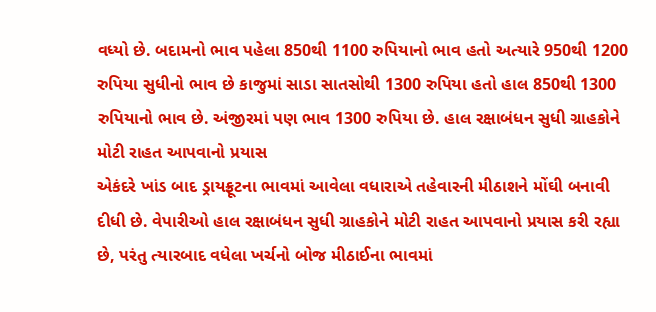વધ્યો છે. બદામનો ભાવ પહેલા 850થી 1100 રુપિયાનો ભાવ હતો અત્યારે 950થી 1200 રુપિયા સુધીનો ભાવ છે કાજુમાં સાડા સાતસોથી 1300 રુપિયા હતો હાલ 850થી 1300 રુપિયાનો ભાવ છે. અંજીરમાં પણ ભાવ 1300 રુપિયા છે. હાલ રક્ષાબંધન સુધી ગ્રાહકોને મોટી રાહત આપવાનો પ્રયાસ
એકંદરે ખાંડ બાદ ડ્રાયફ્રૂટના ભાવમાં આવેલા વધારાએ તહેવારની મીઠાશને મોંઘી બનાવી દીધી છે. વેપારીઓ હાલ રક્ષાબંધન સુધી ગ્રાહકોને મોટી રાહત આપવાનો પ્રયાસ કરી રહ્યા છે, પરંતુ ત્યારબાદ વધેલા ખર્ચનો બોજ મીઠાઈના ભાવમાં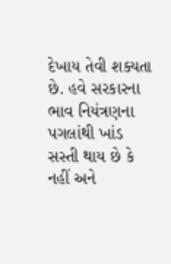દેખાય તેવી શક્યતા છે. હવે સરકારના ભાવ નિયંત્રણના પગલાંથી ખાંડ સસ્તી થાય છે કે નહીં અને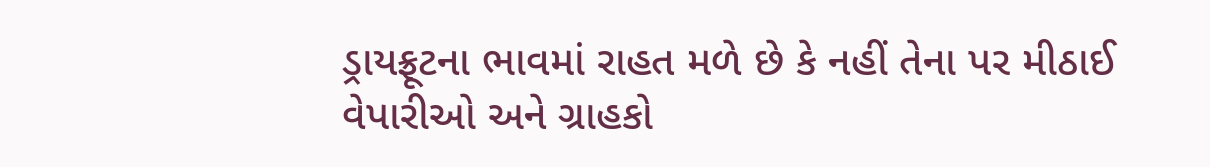ડ્રાયફ્રૂટના ભાવમાં રાહત મળે છે કે નહીં તેના પર મીઠાઈ વેપારીઓ અને ગ્રાહકો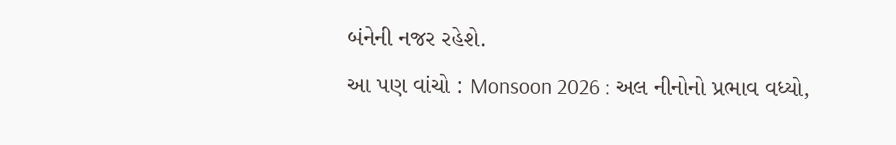બંનેની નજર રહેશે.
આ પણ વાંચો : Monsoon 2026 : અલ નીનોનો પ્રભાવ વધ્યો,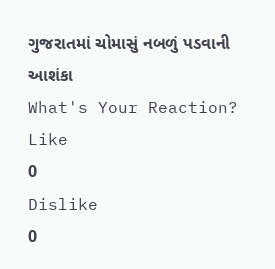ગુજરાતમાં ચોમાસું નબળું પડવાની આશંકા
What's Your Reaction?
Like
0
Dislike
0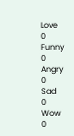Love
0
Funny
0
Angry
0
Sad
0
Wow
0